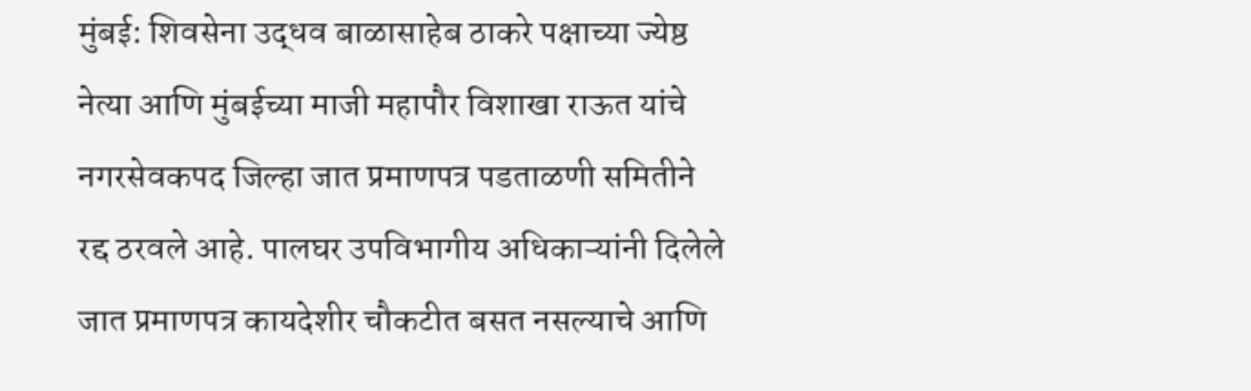मुंबई: शिवसेना उद्धव बाळासाहेब ठाकरे पक्षाच्या ज्येष्ठ नेत्या आणि मुंबईच्या माजी महापौर विशाखा राऊत यांचे नगरसेवकपद जिल्हा जात प्रमाणपत्र पडताळणी समितीने रद्द ठरवले आहे. पालघर उपविभागीय अधिकाऱ्यांनी दिलेले जात प्रमाणपत्र कायदेशीर चौकटीत बसत नसल्याचे आणि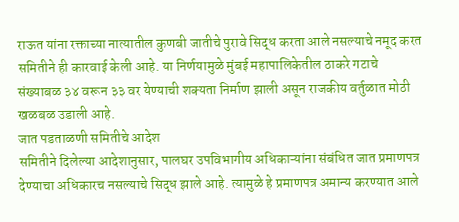राऊत यांना रक्ताच्या नात्यातील कुणबी जातीचे पुरावे सिद्ध करता आले नसल्याचे नमूद करत समितीने ही कारवाई केली आहे. या निर्णयामुळे मुंबई महापालिकेतील ठाकरे गटाचे संख्याबळ ३४ वरून ३३ वर येण्याची शक्यता निर्माण झाली असून राजकीय वर्तुळात मोठी खळबळ उडाली आहे.
जात पडताळणी समितीचे आदेश
समितीने दिलेल्या आदेशानुसार, पालघर उपविभागीय अधिकाऱ्यांना संबंधित जात प्रमाणपत्र देण्याचा अधिकारच नसल्याचे सिद्ध झाले आहे. त्यामुळे हे प्रमाणपत्र अमान्य करण्यात आले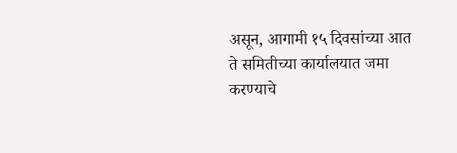असून, आगामी १५ दिवसांच्या आत ते समितीच्या कार्यालयात जमा करण्याचे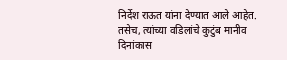निर्देश राऊत यांना देण्यात आले आहेत. तसेच, त्यांच्या वडिलांचे कुटुंब मानीव दिनांकास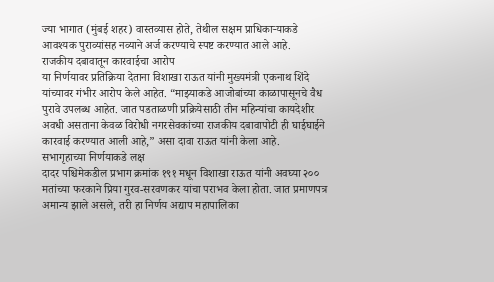ज्या भागात (मुंबई शहर) वास्तव्यास होते, तेथील सक्षम प्राधिकाऱ्याकडे आवश्यक पुराव्यांसह नव्याने अर्ज करण्याचे स्पष्ट करण्यात आले आहे.
राजकीय दबावातून कारवाईचा आरोप
या निर्णयावर प्रतिक्रिया देताना विशाखा राऊत यांनी मुख्यमंत्री एकनाथ शिंदे यांच्यावर गंभीर आरोप केले आहेत. “माझ्याकडे आजोबांच्या काळापासूनचे वैध पुरावे उपलब्ध आहेत. जात पडताळणी प्रक्रियेसाठी तीन महिन्यांचा कायदेशीर अवधी असताना केवळ विरोधी नगरसेवकांच्या राजकीय दबावापोटी ही घाईघाईने कारवाई करण्यात आली आहे,” असा दावा राऊत यांनी केला आहे.
सभागृहाच्या निर्णयाकडे लक्ष
दादर पश्चिमेकडील प्रभाग क्रमांक १९१ मधून विशाखा राऊत यांनी अवघ्या २०० मतांच्या फरकाने प्रिया गुरव-सरवणकर यांचा पराभव केला होता. जात प्रमाणपत्र अमान्य झाले असले, तरी हा निर्णय अद्याप महापालिका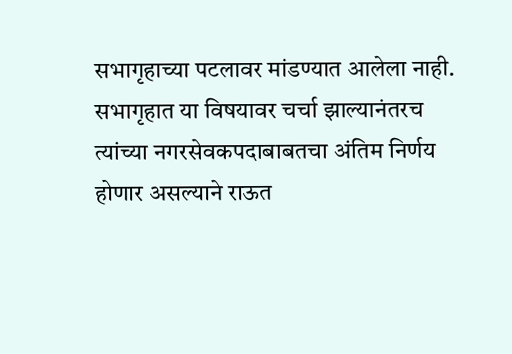सभागृहाच्या पटलावर मांडण्यात आलेला नाही. सभागृहात या विषयावर चर्चा झाल्यानंतरच त्यांच्या नगरसेवकपदाबाबतचा अंतिम निर्णय होणार असल्याने राऊत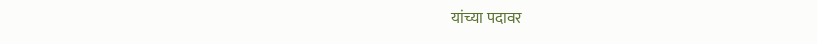यांच्या पदावर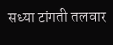सध्या टांगती तलवार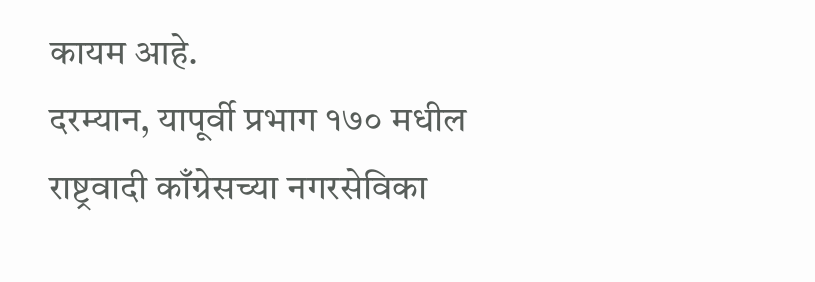कायम आहे.
दरम्यान, यापूर्वी प्रभाग १७० मधील राष्ट्रवादी काँग्रेसच्या नगरसेविका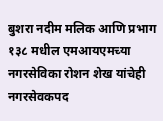बुशरा नदीम मलिक आणि प्रभाग १३८ मधील एमआयएमच्या नगरसेविका रोशन शेख यांचेही नगरसेवकपद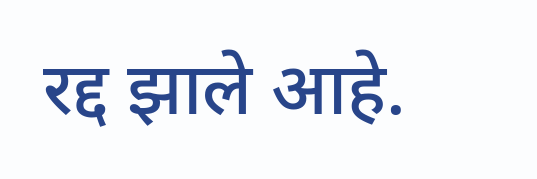रद्द झाले आहे.